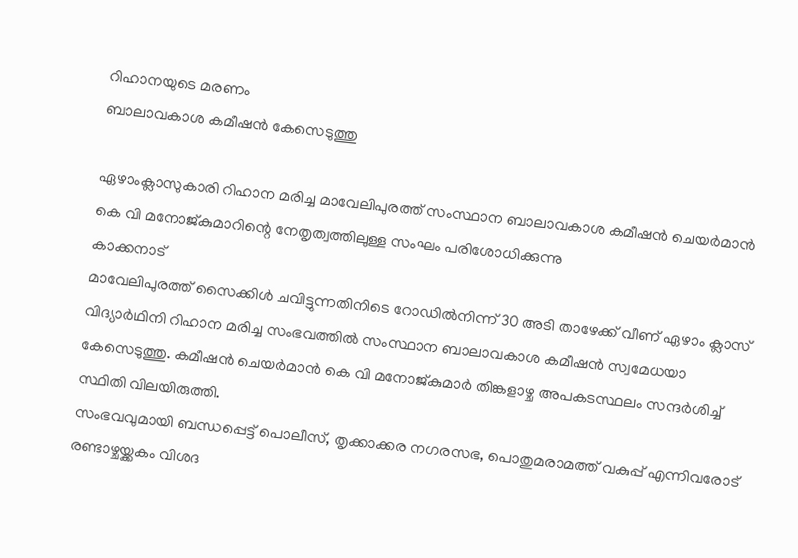റിഹാനയുടെ മരണം
ബാലാവകാശ കമീഷൻ കേസെടുത്തു

ഏഴാംക്ലാസുകാരി റിഹാന മരിച്ച മാവേലിപുരത്ത് സംസ്ഥാന ബാലാവകാശ കമീഷൻ ചെയർമാൻ കെ വി മനോജ്കുമാറിന്റെ നേതൃത്വത്തിലുള്ള സംഘം പരിശോധിക്കുന്നു
കാക്കനാട്
മാവേലിപുരത്ത് സൈക്കിൾ ചവിട്ടുന്നതിനിടെ റോഡിൽനിന്ന് 30 അടി താഴേക്ക് വീണ് ഏഴാം ക്ലാസ് വിദ്യാർഥിനി റിഹാന മരിച്ച സംഭവത്തിൽ സംസ്ഥാന ബാലാവകാശ കമീഷൻ സ്വമേധയാ കേസെടുത്തു. കമീഷൻ ചെയർമാൻ കെ വി മനോജ്കുമാർ തിങ്കളാഴ്ച അപകടസ്ഥലം സന്ദർശിച്ച് സ്ഥിതി വിലയിരുത്തി.
സംഭവവുമായി ബന്ധപ്പെട്ട് പൊലീസ്, തൃക്കാക്കര നഗരസഭ, പൊതുമരാമത്ത് വകുപ്പ് എന്നിവരോട് രണ്ടാഴ്ചയ്ക്കകം വിശദ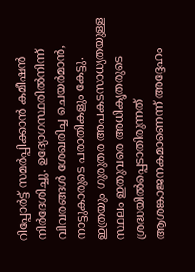റിപ്പോർട്ട് സമർപ്പിക്കാൻ കമീഷൻ നിർദേശിച്ചു. ഉദ്യോഗസ്ഥരിൽനിന്ന് വിവരങ്ങൾ ശേഖരിച്ച ചെയർമാൻ, നാട്ടുകാരുടെ പരാതികളും കേട്ടു.
ഇത്രയും ഗുരുതര അപകടസാധ്യതയുള്ള സ്ഥലം ഇതുവരെ അധികൃതരുടെ ശ്രദ്ധയിൽപ്പെടാതിരുന്നത് ആശങ്കാജനകമാണെന്ന് അദ്ദേഹം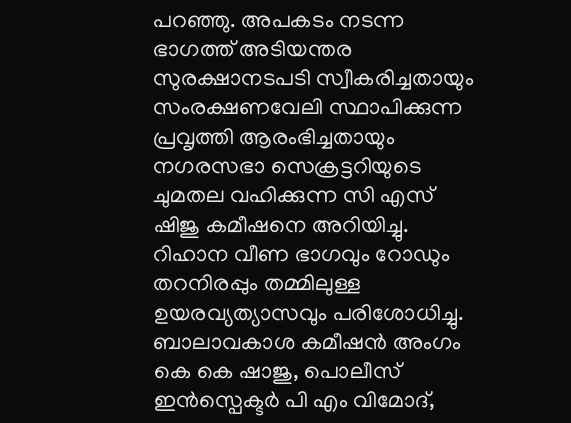പറഞ്ഞു. അപകടം നടന്ന ഭാഗത്ത് അടിയന്തര സുരക്ഷാനടപടി സ്വീകരിച്ചതായും സംരക്ഷണവേലി സ്ഥാപിക്കുന്ന പ്രവൃത്തി ആരംഭിച്ചതായും നഗരസഭാ സെക്രട്ടറിയുടെ ചുമതല വഹിക്കുന്ന സി എസ് ഷിജു കമീഷനെ അറിയിച്ചു. റിഹാന വീണ ഭാഗവും റോഡും തറനിരപ്പും തമ്മിലുള്ള ഉയരവ്യത്യാസവും പരിശോധിച്ചു.
ബാലാവകാശ കമീഷൻ അംഗം കെ കെ ഷാജു, പൊലീസ് ഇൻസ്പെക്ടർ പി എം വിമോദ്,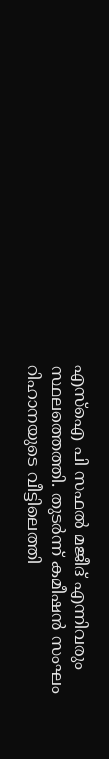എസ്ഐ പി സഫൽ മജീദ് എന്നിവരും സ്ഥലത്തെത്തി. തുടർന്ന് കമീഷൻ സംഘം റിഹാനയുടെ വീട്ടിലെത്തി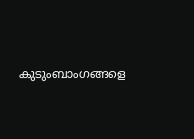കുടുംബാംഗങ്ങളെ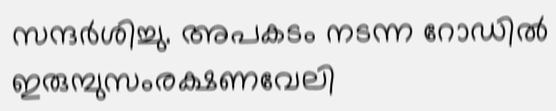സന്ദർശിച്ചു. അപകടം നടന്ന റോഡിൽ ഇരുമ്പുസംരക്ഷണവേലി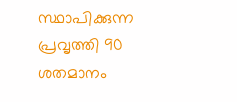സ്ഥാപിക്കുന്ന പ്രവൃത്തി 90 ശതമാനം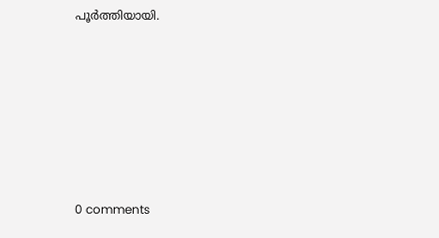പൂർത്തിയായി.











0 comments